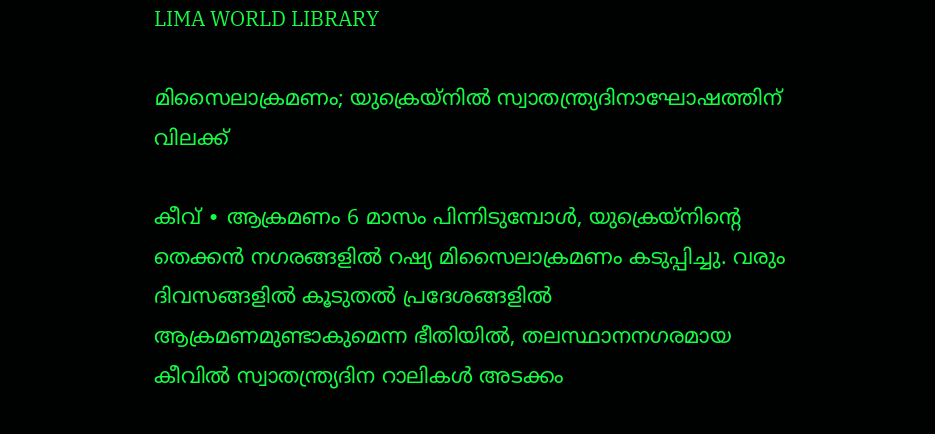LIMA WORLD LIBRARY

മിസൈലാക്രമണം; യുക്രെയ്നിൽ സ്വാതന്ത്ര്യദിനാഘോഷത്തിന് വിലക്ക്

കീവ് ∙ ആക്രമണം 6 മാസം പിന്നിടുമ്പോൾ, യുക്രെയ്നിന്റെ തെക്കൻ നഗരങ്ങളിൽ റഷ്യ മിസൈലാക്രമണം കടുപ്പിച്ചു. വരും ദിവസങ്ങളിൽ കൂടുതൽ പ്രദേശങ്ങളിൽ ആക്രമണമുണ്ടാകുമെന്ന ഭീതിയിൽ, തലസ്ഥാനനഗരമായ കീവിൽ സ്വാതന്ത്ര്യദിന റാലികൾ അടക്കം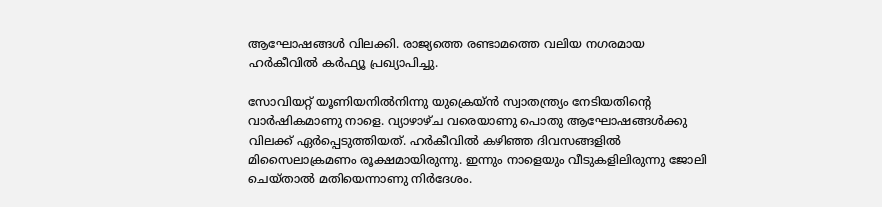ആഘോഷങ്ങൾ വിലക്കി. രാജ്യത്തെ രണ്ടാമത്തെ വലിയ നഗരമായ ഹർകീവിൽ കർഫ്യൂ പ്രഖ്യാപിച്ചു.

സോവിയറ്റ് യൂണിയനിൽനിന്നു യുക്രെയ്ൻ സ്വാതന്ത്ര്യം നേടിയതിന്റെ വാർഷികമാണു നാളെ. വ്യാഴാഴ്ച വരെയാണു പൊതു ആഘോഷങ്ങൾക്കു വിലക്ക് ഏർപ്പെടുത്തിയത്. ഹർകീവിൽ കഴിഞ്ഞ ദിവസങ്ങളിൽ മിസൈലാക്രമണം രൂക്ഷമായിരുന്നു. ഇന്നും നാളെയും വീടുകളിലിരുന്നു ജോലി ചെയ്താൽ മതിയെന്നാണു നിർദേശം.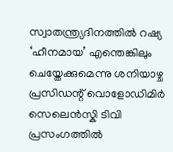സ്വാതന്ത്ര്യദിനത്തിൽ റഷ്യ ‘ഹീനമായ’ എന്തെങ്കിലും ചെയ്തേക്കുമെന്നു ശനിയാഴ്ച പ്രസിഡന്റ് വൊളോഡിമിർ സെലെൻസ്കി ടിവി പ്രസംഗത്തിൽ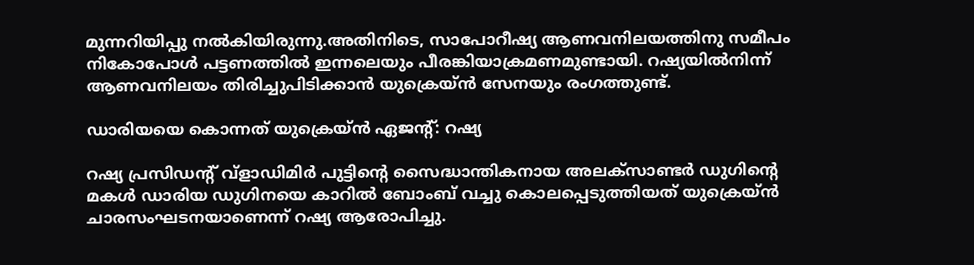മുന്നറിയിപ്പു നൽകിയിരുന്നു.അതിനിടെ, സാപോറീഷ്യ ആണവനിലയത്തിനു സമീപം നികോപോൾ പട്ടണത്തിൽ ഇന്നലെയും പീരങ്കിയാക്രമണമുണ്ടായി. റഷ്യയിൽനിന്ന് ആണവനിലയം തിരിച്ചുപിടിക്കാൻ യുക്രെയ്ൻ സേനയും രംഗത്തുണ്ട്.

ഡാരിയയെ കൊന്നത് യുക്രെയ്ൻ ഏജന്റ്: റഷ്യ

റഷ്യ പ്രസിഡന്റ് വ്ളാഡിമിർ പുട്ടിന്റെ സൈദ്ധാന്തികനായ അലക്സാണ്ടർ ഡുഗിന്റെ മകൾ ഡാരിയ ഡുഗിനയെ കാറിൽ ബോംബ് വച്ചു കൊലപ്പെടുത്തിയത് യുക്രെയ്ൻ ചാരസംഘടനയാണെന്ന് റഷ്യ ആരോപിച്ചു.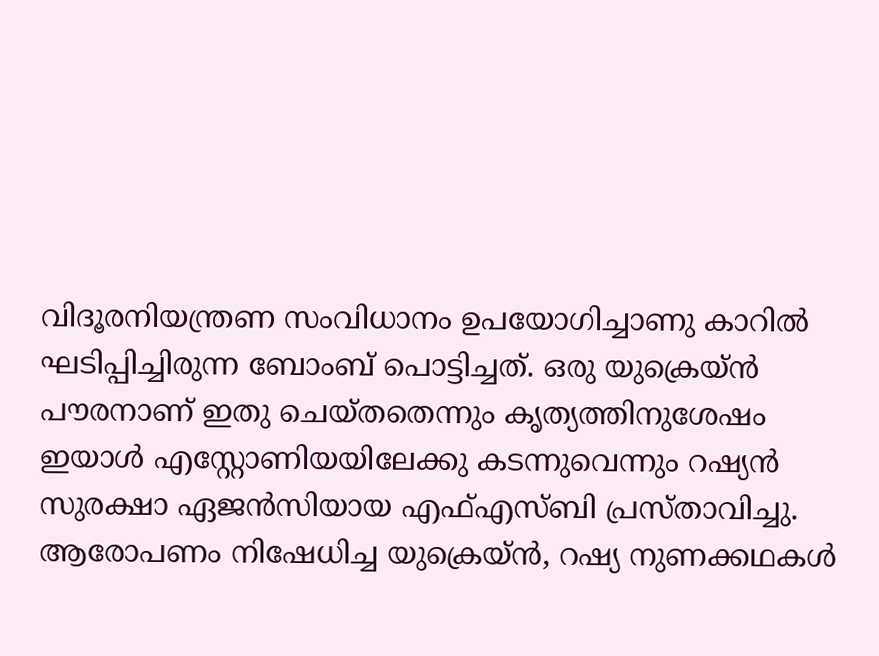വിദൂരനിയന്ത്രണ സംവിധാനം ഉപയോഗിച്ചാണു കാറിൽ ഘടിപ്പിച്ചിരുന്ന ബോംബ് പൊട്ടിച്ചത്. ഒരു യുക്രെയ്ൻ പൗരനാണ് ഇതു ചെയ്തതെന്നും കൃത്യത്തിനുശേഷം ഇയാൾ എസ്റ്റോണിയയിലേക്കു കടന്നുവെന്നും റഷ്യൻ സുരക്ഷാ ഏജൻസിയായ എഫ്എസ്ബി പ്രസ്താവിച്ചു. ആരോപണം നിഷേധിച്ച യുക്രെയ്ൻ, റഷ്യ നുണക്കഥകൾ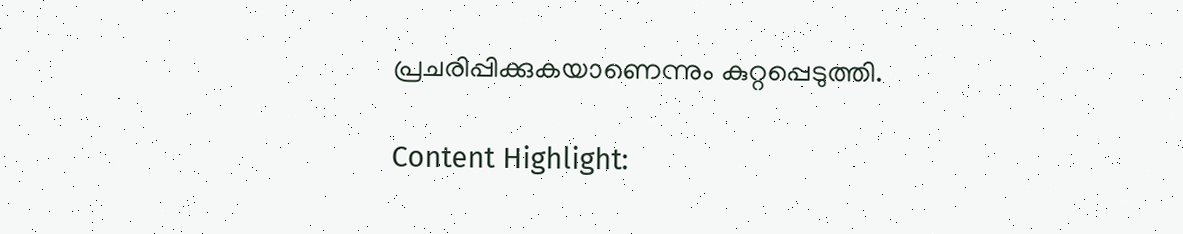പ്രചരിപ്പിക്കുകയാണെന്നും കുറ്റപ്പെടുത്തി.

Content Highlight: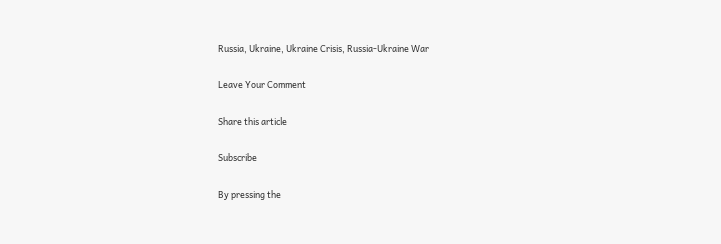Russia, Ukraine, Ukraine Crisis, Russia-Ukraine War

Leave Your Comment

Share this article

Subscribe

By pressing the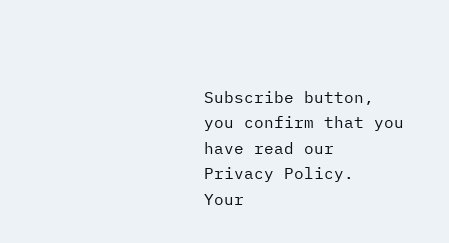Subscribe button, you confirm that you have read our Privacy Policy.
Your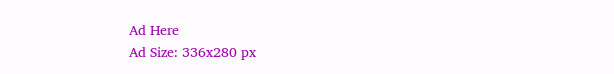Ad Here
Ad Size: 336x280 px